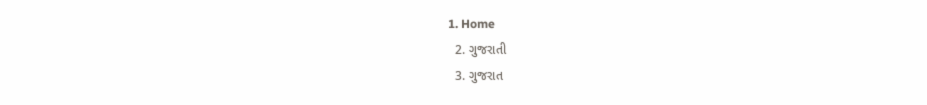1. Home
  2. ગુજરાતી
  3. ગુજરાત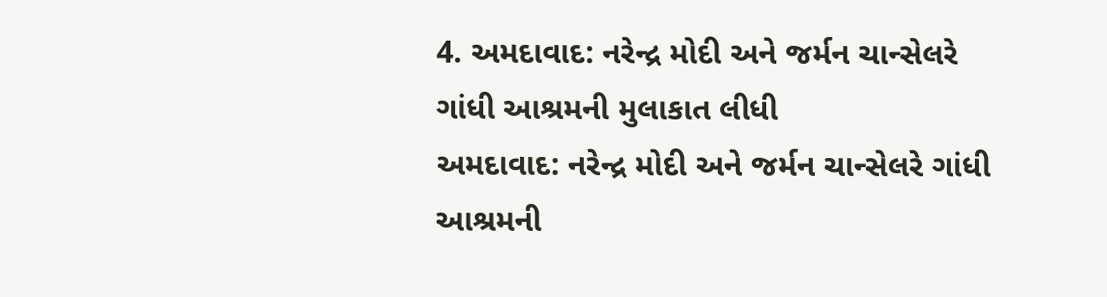4. અમદાવાદ: નરેન્દ્ર મોદી અને જર્મન ચાન્સેલરે ગાંધી આશ્રમની મુલાકાત લીધી
અમદાવાદ: નરેન્દ્ર મોદી અને જર્મન ચાન્સેલરે ગાંધી આશ્રમની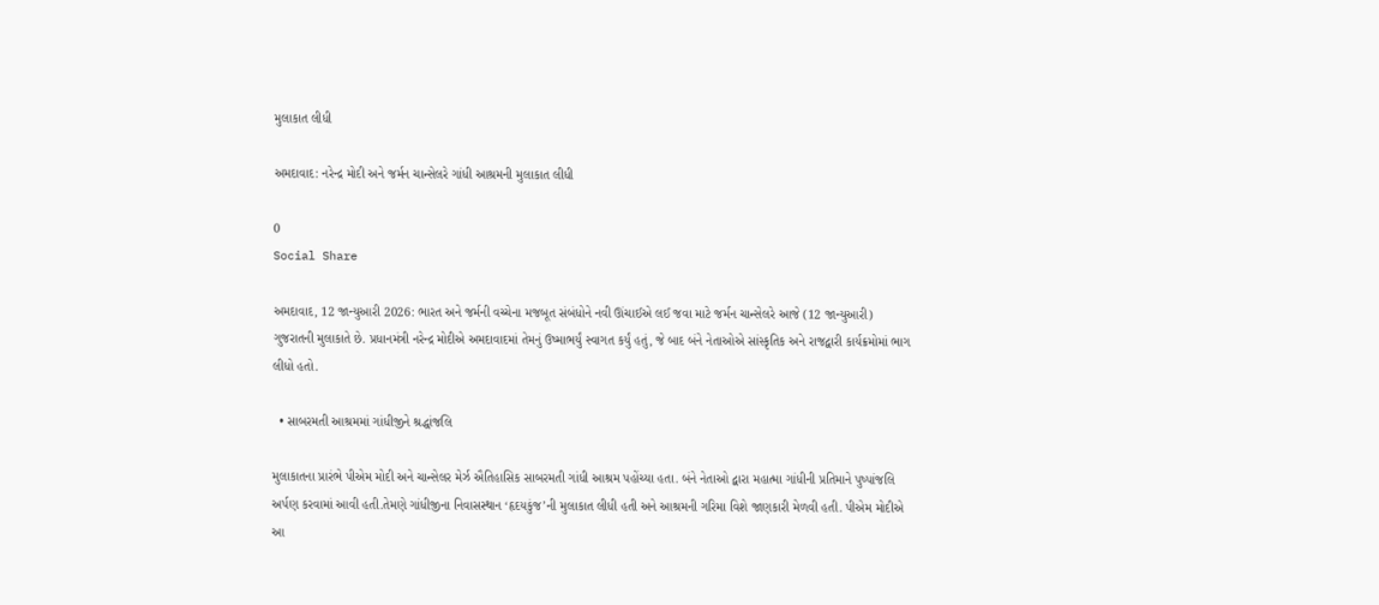મુલાકાત લીધી

અમદાવાદ: નરેન્દ્ર મોદી અને જર્મન ચાન્સેલરે ગાંધી આશ્રમની મુલાકાત લીધી

0
Social Share

અમદાવાદ, 12 જાન્યુઆરી 2026: ભારત અને જર્મની વચ્ચેના મજબૂત સંબંધોને નવી ઊંચાઈએ લઈ જવા માટે જર્મન ચાન્સેલરે આજે (12 જાન્યુઆરી) ગુજરાતની મુલાકાતે છે. પ્રધાનમંત્રી નરેન્દ્ર મોદીએ અમદાવાદમાં તેમનું ઉષ્માભર્યું સ્વાગત કર્યું હતું, જે બાદ બંને નેતાઓએ સાંસ્કૃતિક અને રાજદ્વારી કાર્યક્રમોમાં ભાગ લીધો હતો.

  • સાબરમતી આશ્રમમાં ગાંધીજીને શ્રદ્ધાંજલિ

મુલાકાતના પ્રારંભે પીએમ મોદી અને ચાન્સેલર મેર્ઝ ઐતિહાસિક સાબરમતી ગાંધી આશ્રમ પહોંચ્યા હતા. બંને નેતાઓ દ્વારા મહાત્મા ગાંધીની પ્રતિમાને પુષ્પાંજલિ અર્પણ કરવામાં આવી હતી.તેમણે ગાંધીજીના નિવાસસ્થાન ‘હૃદયકુંજ’ની મુલાકાત લીધી હતી અને આશ્રમની ગરિમા વિશે જાણકારી મેળવી હતી. પીએમ મોદીએ આ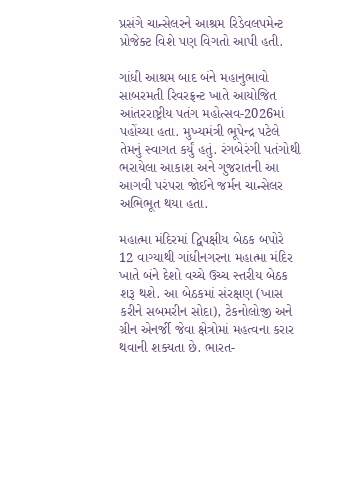પ્રસંગે ચાન્સેલરને આશ્રમ રિડેવલપમેન્ટ પ્રોજેક્ટ વિશે પણ વિગતો આપી હતી.

ગાંધી આશ્રમ બાદ બંને મહાનુભાવો સાબરમતી રિવરફ્રન્ટ ખાતે આયોજિત આંતરરાષ્ટ્રીય પતંગ મહોત્સવ-2026માં પહોંચ્યા હતા. મુખ્યમંત્રી ભૂપેન્દ્ર પટેલે તેમનું સ્વાગત કર્યું હતું. રંગબેરંગી પતંગોથી ભરાયેલા આકાશ અને ગુજરાતની આ આગવી પરંપરા જોઈને જર્મન ચાન્સેલર અભિભૂત થયા હતા.

મહાત્મા મંદિરમાં દ્વિપક્ષીય બેઠક બપોરે 12 વાગ્યાથી ગાંધીનગરના મહાત્મા મંદિર ખાતે બંને દેશો વચ્ચે ઉચ્ચ સ્તરીય બેઠક શરૂ થશે. આ બેઠકમાં સંરક્ષણ (ખાસ કરીને સબમરીન સોદા), ટેકનોલોજી અને ગ્રીન એનર્જી જેવા ક્ષેત્રોમાં મહત્વના કરાર થવાની શક્યતા છે. ભારત-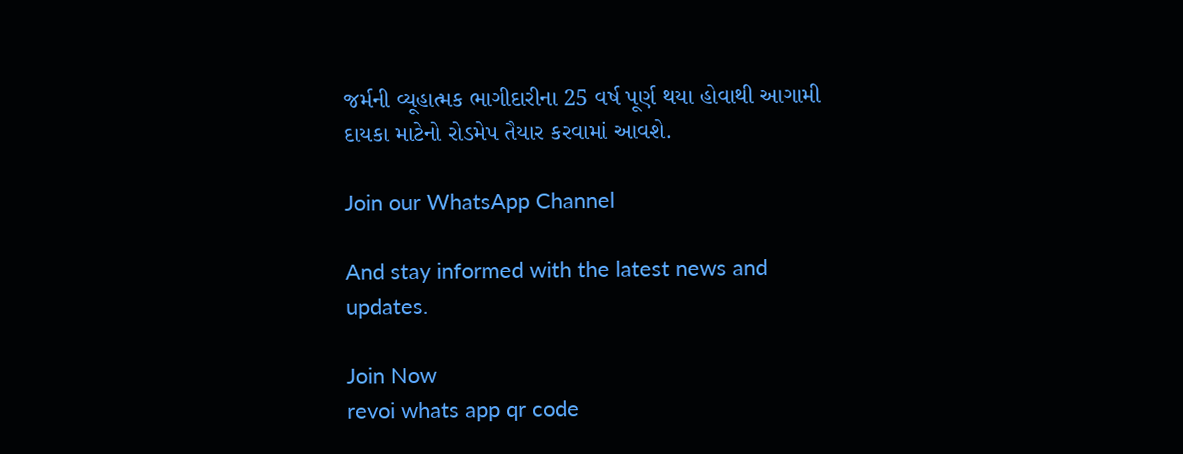જર્મની વ્યૂહાત્મક ભાગીદારીના 25 વર્ષ પૂર્ણ થયા હોવાથી આગામી દાયકા માટેનો રોડમેપ તૈયાર કરવામાં આવશે.

Join our WhatsApp Channel

And stay informed with the latest news and updates.

Join Now
revoi whats app qr code